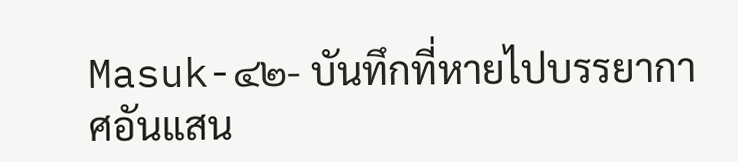Masuk-๔๒- บันทึกที่หายไปบรรยากาศอันแสน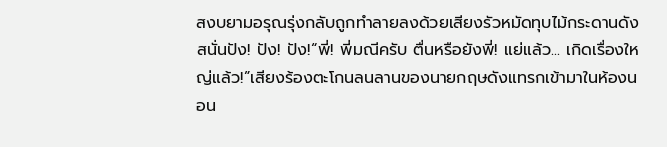สงบยามอรุณรุ่งกลับถูกทำลายลงด้วยเสียงรัวหมัดทุบไม้กระดานดังสนั่นปัง! ปัง! ปัง!“พี่! พี่มณีครับ ตื่นหรือยังพี่! แย่แล้ว... เกิดเรื่องใหญ่แล้ว!”เสียงร้องตะโกนลนลานของนายกฤษดังแทรกเข้ามาในห้องนอน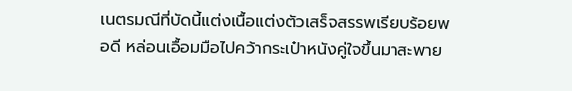เนตรมณีที่บัดนี้แต่งเนื้อแต่งตัวเสร็จสรรพเรียบร้อยพอดี หล่อนเอื้อมมือไปคว้ากระเป๋าหนังคู่ใจขึ้นมาสะพาย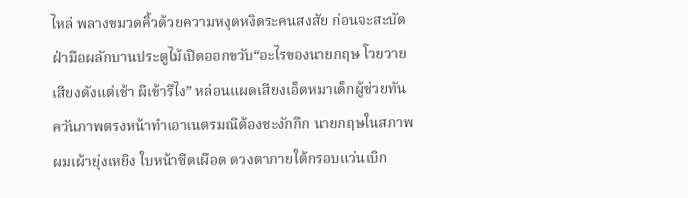ไหล่ พลางขมวดคิ้วด้วยความหงุดหงิดระคนสงสัย ก่อนจะสะบัดฝ่ามือผลักบานประตูไม้เปิดออกขวับ“อะไรของนายกฤษ โวยวายเสียงดังแต่เช้า ผีเข้ารึไง” หล่อนแผดเสียงเอ็ดหมาเด็กผู้ช่วยทันควันภาพตรงหน้าทำเอาเนตรมณีต้องชะงักกึก นายกฤษในสภาพผมเผ้ายุ่งเหยิง ใบหน้าซีดเผือด ดวงตาภายใต้กรอบแว่นเบิก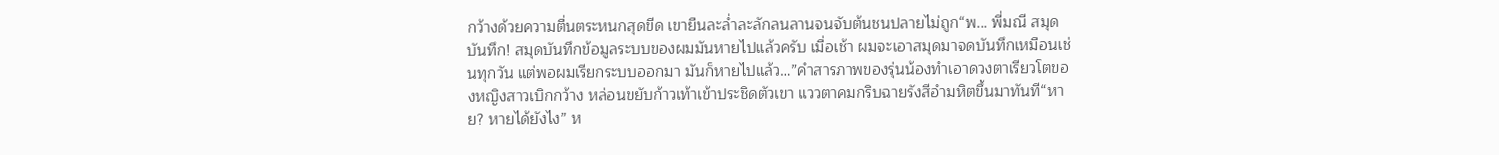กว้างด้วยความตื่นตระหนกสุดขีด เขายืนละล่ำละลักลนลานจนจับต้นชนปลายไม่ถูก“พ... พี่มณี สมุดบันทึก! สมุดบันทึกข้อมูลระบบของผมมันหายไปแล้วครับ เมื่อเช้า ผมจะเอาสมุดมาจดบันทึกเหมือนเช่นทุกวัน แต่พอผมเรียกระบบออกมา มันก็หายไปแล้ว…”คำสารภาพของรุ่นน้องทำเอาดวงตาเรียวโตของหญิงสาวเบิกกว้าง หล่อนขยับก้าวเท้าเข้าประชิดตัวเขา แววตาคมกริบฉายรังสีอำมหิตขึ้นมาทันที“หาย? หายได้ยังไง” ห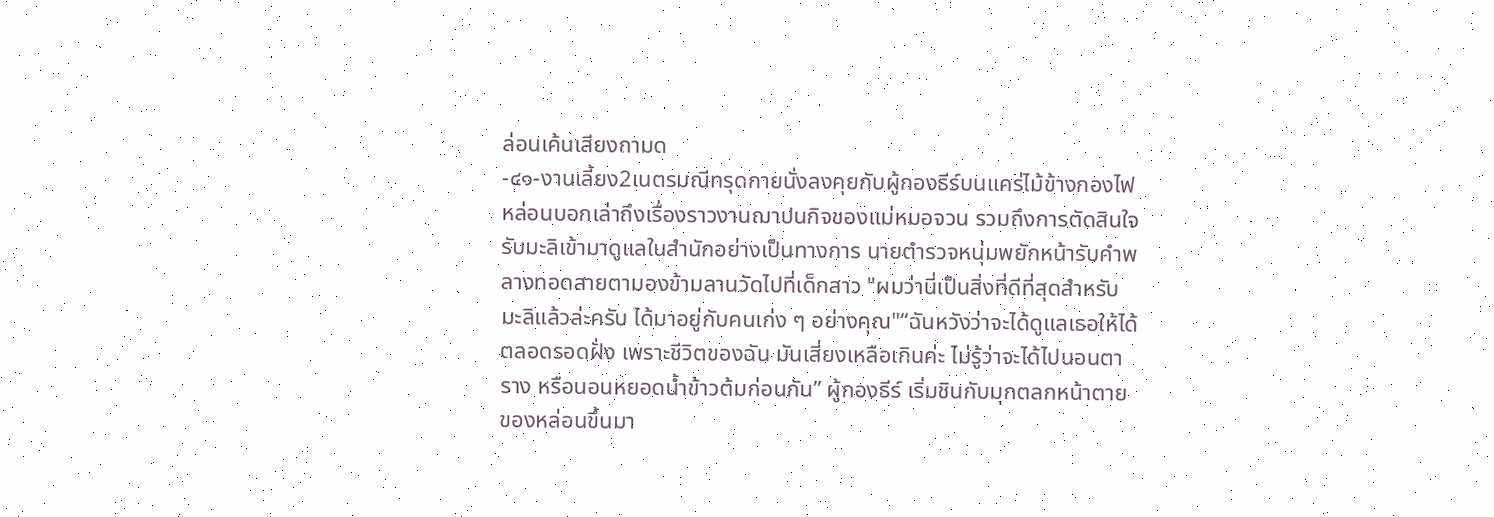ล่อนเค้นเสียงถามด
-๔๑-งานเลี้ยง2เนตรมณีทรุดกายนั่งลงคุยกับผู้กองธีร์บนแคร่ไม้ข้างกองไฟ หล่อนบอกเล่าถึงเรื่องราวงานฌาปนกิจของแม่หมอจวน รวมถึงการตัดสินใจรับมะลิเข้ามาดูแลในสำนักอย่างเป็นทางการ นายตำรวจหนุ่มพยักหน้ารับคำพลางทอดสายตามองข้ามลานวัดไปที่เด็กสาว "ผมว่านี่เป็นสิ่งที่ดีที่สุดสำหรับมะลิแล้วล่ะครับ ได้มาอยู่กับคนเก่ง ๆ อย่างคุณ"“ฉันหวังว่าจะได้ดูแลเธอให้ได้ตลอดรอดฝั่ง เพราะชีวิตของฉัน มันเสี่ยงเหลือเกินค่ะ ไม่รู้ว่าจะได้ไปนอนตาราง หรือนอนหยอดน้ำข้าวต้มก่อนกัน” ผู้กองธีร์ เริ่มชินกับมุกตลกหน้าตายของหล่อนขึ้นมา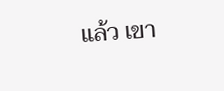แล้ว เขา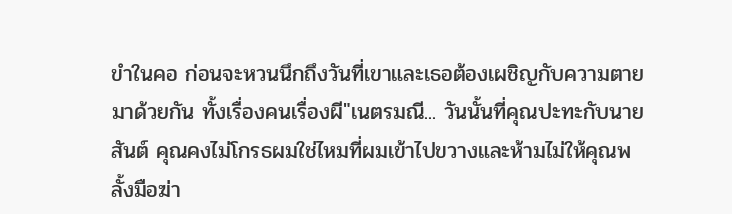ขำในคอ ก่อนจะหวนนึกถึงวันที่เขาและเธอต้องเผชิญกับความตายมาด้วยกัน ทั้งเรื่องคนเรื่องผี"เนตรมณี... วันนั้นที่คุณปะทะกับนายสันต์ คุณคงไม่โกรธผมใช่ไหมที่ผมเข้าไปขวางและห้ามไม่ให้คุณพลั้งมือฆ่า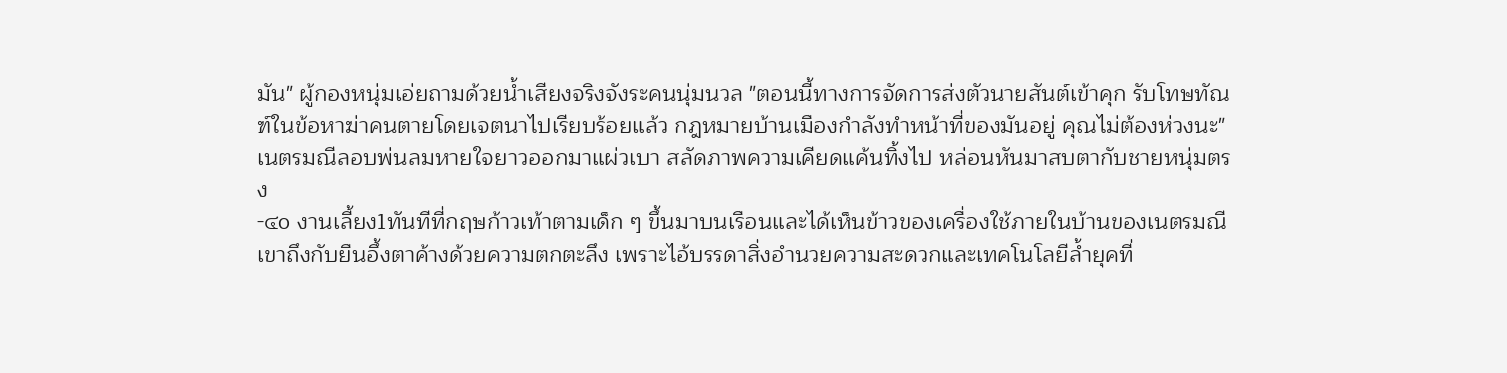มัน" ผู้กองหนุ่มเอ่ยถามด้วยน้ำเสียงจริงจังระคนนุ่มนวล "ตอนนี้ทางการจัดการส่งตัวนายสันต์เข้าคุก รับโทษทัณฑ์ในข้อหาฆ่าคนตายโดยเจตนาไปเรียบร้อยแล้ว กฎหมายบ้านเมืองกำลังทำหน้าที่ของมันอยู่ คุณไม่ต้องห่วงนะ"เนตรมณีลอบพ่นลมหายใจยาวออกมาแผ่วเบา สลัดภาพความเคียดแค้นทิ้งไป หล่อนหันมาสบตากับชายหนุ่มตรง
-๔o งานเลี้ยง1ทันทีที่กฤษก้าวเท้าตามเด็ก ๆ ขึ้นมาบนเรือนและได้เห็นข้าวของเครื่องใช้ภายในบ้านของเนตรมณี เขาถึงกับยืนอึ้งตาค้างด้วยความตกตะลึง เพราะไอ้บรรดาสิ่งอำนวยความสะดวกและเทคโนโลยีล้ำยุคที่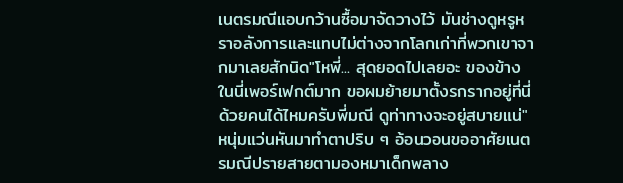เนตรมณีแอบกว้านซื้อมาจัดวางไว้ มันช่างดูหรูหราอลังการและแทบไม่ต่างจากโลกเก่าที่พวกเขาจากมาเลยสักนิด"โหพี่... สุดยอดไปเลยอะ ของข้างในนี่เพอร์เฟกต์มาก ขอผมย้ายมาตั้งรกรากอยู่ที่นี่ด้วยคนได้ไหมครับพี่มณี ดูท่าทางจะอยู่สบายแน่" หนุ่มแว่นหันมาทำตาปริบ ๆ อ้อนวอนขออาศัยเนตรมณีปรายสายตามองหมาเด็กพลาง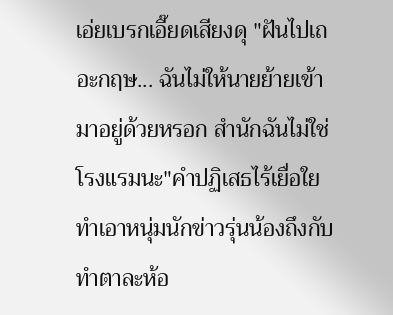เอ่ยเบรกเอี๊ยดเสียงดุ "ฝันไปเถอะกฤษ... ฉันไม่ให้นายย้ายเข้ามาอยู่ด้วยหรอก สำนักฉันไม่ใช่โรงแรมนะ"คำปฏิเสธไร้เยื่อใยทำเอาหนุ่มนักข่าวรุ่นน้องถึงกับทำตาละห้อ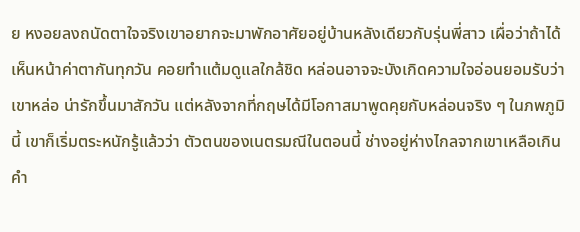ย หงอยลงถนัดตาใจจริงเขาอยากจะมาพักอาศัยอยู่บ้านหลังเดียวกับรุ่นพี่สาว เผื่อว่าถ้าได้เห็นหน้าค่าตากันทุกวัน คอยทำแต้มดูแลใกล้ชิด หล่อนอาจจะบังเกิดความใจอ่อนยอมรับว่าเขาหล่อ น่ารักขึ้นมาสักวัน แต่หลังจากที่กฤษได้มีโอกาสมาพูดคุยกับหล่อนจริง ๆ ในภพภูมินี้ เขาก็เริ่มตระหนักรู้แล้วว่า ตัวตนของเนตรมณีในตอนนี้ ช่างอยู่ห่างไกลจากเขาเหลือเกิน คำ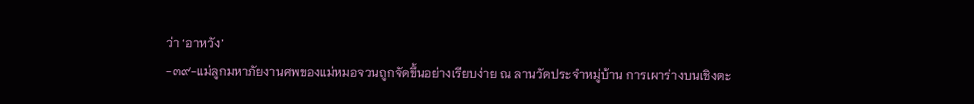ว่า ‘อาหวัง’
-๓๙-แม่ลูกมหาภัยงานศพของแม่หมอจวนถูกจัดขึ้นอย่างเรียบง่าย ณ ลานวัดประจำหมู่บ้าน การเผาร่างบนเชิงตะ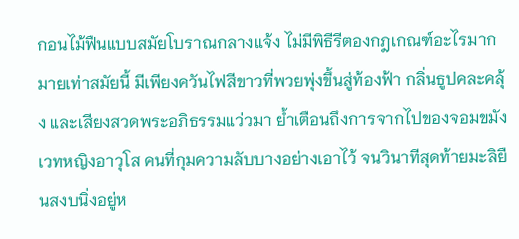กอนไม้ฟืนแบบสมัยโบราณกลางแจ้ง ไม่มีพิธีรีตองกฎเกณฑ์อะไรมากมายเท่าสมัยนี้ มีเพียงควันไฟสีขาวที่พวยพุ่งขึ้นสู่ท้องฟ้า กลิ่นธูปคละคลุ้ง และเสียงสวดพระอภิธรรมแว่วมา ย้ำเตือนถึงการจากไปของจอมขมังเวทหญิงอาวุโส คนที่กุมความลับบางอย่างเอาไว้ จนวินาทีสุดท้ายมะลิยืนสงบนิ่งอยู่ห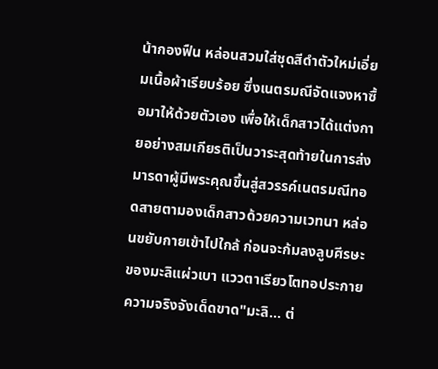น้ากองฟืน หล่อนสวมใส่ชุดสีดำตัวใหม่เอี่ยมเนื้อผ้าเรียบร้อย ซึ่งเนตรมณีจัดแจงหาซื้อมาให้ด้วยตัวเอง เพื่อให้เด็กสาวได้แต่งกายอย่างสมเกียรติเป็นวาระสุดท้ายในการส่งมารดาผู้มีพระคุณขึ้นสู่สวรรค์เนตรมณีทอดสายตามองเด็กสาวด้วยความเวทนา หล่อนขยับกายเข้าไปใกล้ ก่อนจะก้มลงลูบศีรษะของมะลิแผ่วเบา แววตาเรียวโตทอประกายความจริงจังเด็ดขาด"มะลิ... ต่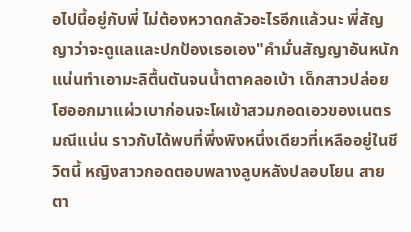อไปนี้อยู่กับพี่ ไม่ต้องหวาดกลัวอะไรอีกแล้วนะ พี่สัญญาว่าจะดูแลและปกป้องเธอเอง"คำมั่นสัญญาอันหนักแน่นทำเอามะลิตื้นตันจนน้ำตาคลอเบ้า เด็กสาวปล่อยโฮออกมาแผ่วเบาก่อนจะโผเข้าสวมกอดเอวของเนตรมณีแน่น ราวกับได้พบที่พึ่งพิงหนึ่งเดียวที่เหลืออยู่ในชีวิตนี้ หญิงสาวกอดตอบพลางลูบหลังปลอบโยน สายตา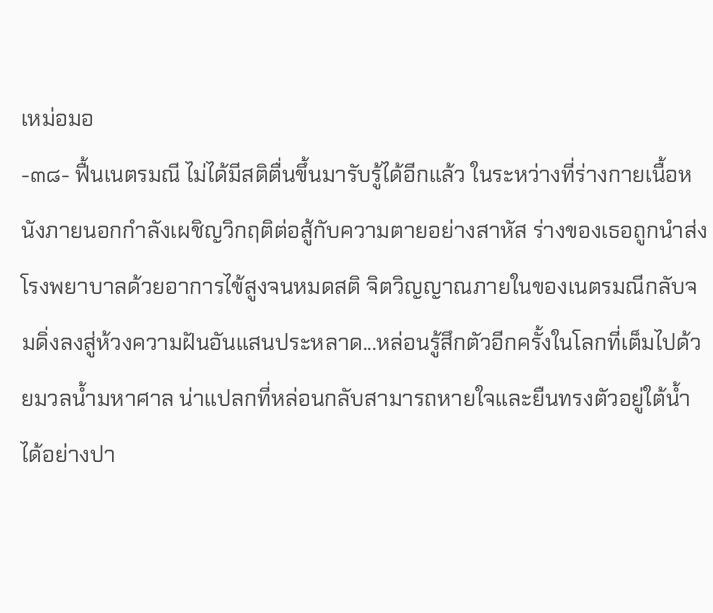เหม่อมอ
-๓๘- ฟื้นเนตรมณี ไม่ได้มีสติตื่นขึ้นมารับรู้ได้อีกแล้ว ในระหว่างที่ร่างกายเนื้อหนังภายนอกกำลังเผชิญวิกฤติต่อสู้กับความตายอย่างสาหัส ร่างของเธอถูกนำส่งโรงพยาบาลด้วยอาการไข้สูงจนหมดสติ จิตวิญญาณภายในของเนตรมณีกลับจมดิ่งลงสู่ห้วงความฝันอันแสนประหลาด...หล่อนรู้สึกตัวอีกครั้งในโลกที่เต็มไปด้วยมวลน้ำมหาศาล น่าแปลกที่หล่อนกลับสามารถหายใจและยืนทรงตัวอยู่ใต้น้ำได้อย่างปา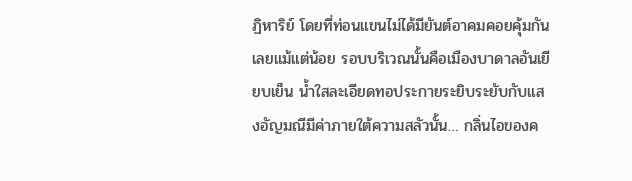ฏิหาริย์ โดยที่ท่อนแขนไม่ได้มียันต์อาคมคอยคุ้มกันเลยแม้แต่น้อย รอบบริเวณนั้นคือเมืองบาดาลอันเยียบเย็น น้ำใสละเอียดทอประกายระยิบระยับกับแสงอัญมณีมีค่าภายใต้ความสลัวนั้น… กลิ่นไอของค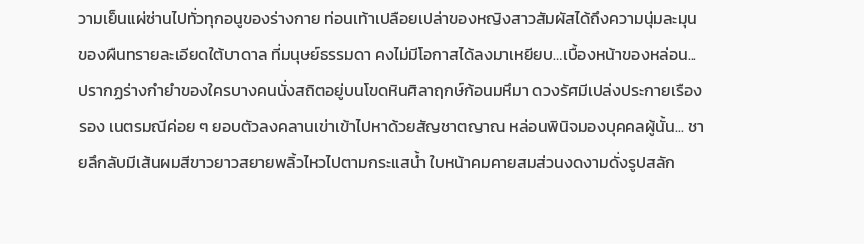วามเย็นแผ่ซ่านไปทั่วทุกอนูของร่างกาย ท่อนเท้าเปลือยเปล่าของหญิงสาวสัมผัสได้ถึงความนุ่มละมุนของผืนทรายละเอียดใต้บาดาล ที่มนุษย์ธรรมดา คงไม่มีโอกาสได้ลงมาเหยียบ…เบื้องหน้าของหล่อน... ปรากฏร่างกำยำของใครบางคนนั่งสถิตอยู่บนโขดหินศิลาฤกษ์ก้อนมหึมา ดวงรัศมีเปล่งประกายเรืองรอง เนตรมณีค่อย ๆ ยอบตัวลงคลานเข่าเข้าไปหาด้วยสัญชาตญาณ หล่อนพินิจมองบุคคลผู้นั้น... ชายลึกลับมีเส้นผมสีขาวยาวสยายพลิ้วไหวไปตามกระแสน้ำ ใบหน้าคมคายสมส่วนงดงามดั่งรูปสลัก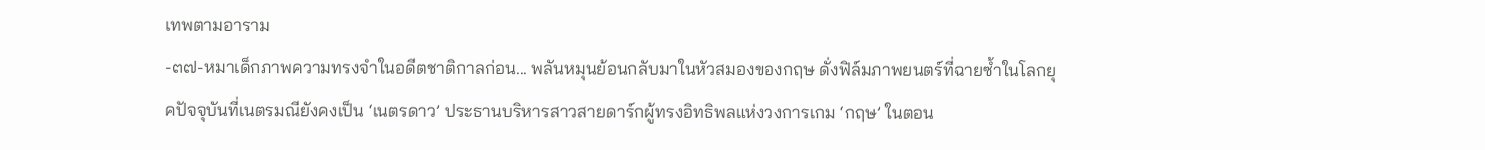เทพตามอาราม
-๓๗-หมาเด็กภาพความทรงจำในอดีตชาติกาลก่อน... พลันหมุนย้อนกลับมาในหัวสมองของกฤษ ดั่งฟิล์มภาพยนตร์ที่ฉายซ้ำในโลกยุคปัจจุบันที่เนตรมณียังคงเป็น ‘เนตรดาว’ ประธานบริหารสาวสายดาร์กผู้ทรงอิทธิพลแห่งวงการเกม ‘กฤษ’ ในตอน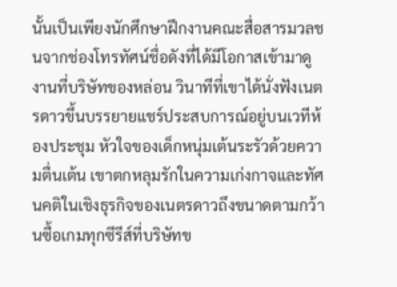นั้นเป็นเพียงนักศึกษาฝึกงานคณะสื่อสารมวลชนจากช่องโทรทัศน์ชื่อดังที่ได้มีโอกาสเข้ามาดูงานที่บริษัทของหล่อน วินาทีที่เขาได้นั่งฟังเนตรดาวขึ้นบรรยายแชร์ประสบการณ์อยู่บนเวทีห้องประชุม หัวใจของเด็กหนุ่มเต้นระรัวด้วยความตื่นเต้น เขาตกหลุมรักในความเก่งกาจและทัศนคติในเชิงธุรกิจของเนตรดาวถึงขนาดตามกว้านซื้อเกมทุกซีรีส์ที่บริษัทข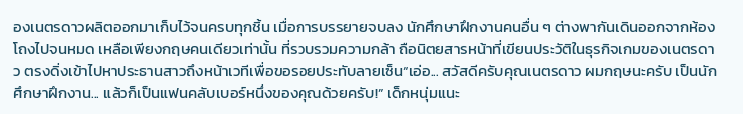องเนตรดาวผลิตออกมาเก็บไว้จนครบทุกชิ้น เมื่อการบรรยายจบลง นักศึกษาฝึกงานคนอื่น ๆ ต่างพากันเดินออกจากห้องโถงไปจนหมด เหลือเพียงกฤษคนเดียวเท่านั้น ที่รวบรวมความกล้า ถือนิตยสารหน้าที่เขียนประวัติในธุรกิจเกมของเนตรดาว ตรงดิ่งเข้าไปหาประธานสาวถึงหน้าเวทีเพื่อขอรอยประทับลายเซ็น“เอ่อ... สวัสดีครับคุณเนตรดาว ผมกฤษนะครับ เป็นนักศึกษาฝึกงาน... แล้วก็เป็นแฟนคลับเบอร์หนึ่งของคุณด้วยครับ!” เด็กหนุ่มแนะ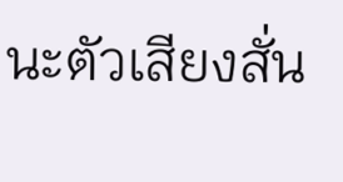นะตัวเสียงสั่น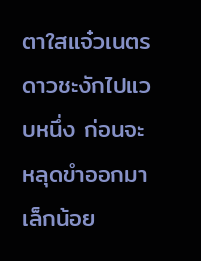ตาใสแจ๋วเนตรดาวชะงักไปแวบหนึ่ง ก่อนจะหลุดขำออกมาเล็กน้อย